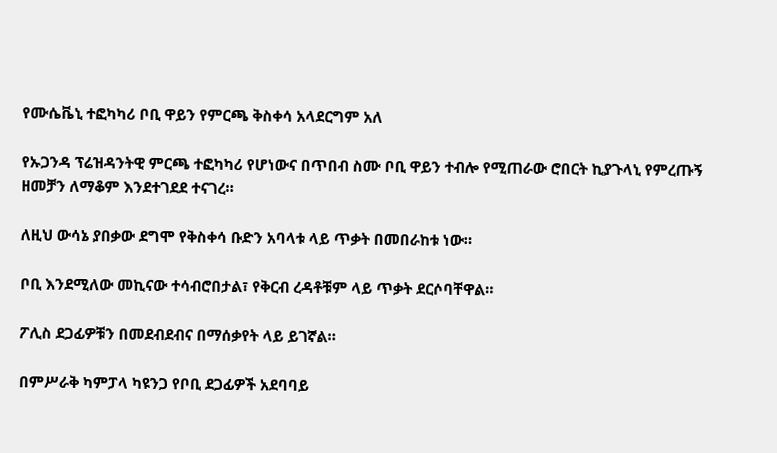የሙሴቬኒ ተፎካካሪ ቦቢ ዋይን የምርጫ ቅስቀሳ አላደርግም አለ

የኡጋንዳ ፕሬዝዳንትዊ ምርጫ ተፎካካሪ የሆነውና በጥበብ ስሙ ቦቢ ዋይን ተብሎ የሚጠራው ሮበርት ኪያጉላኒ የምረጡኝ ዘመቻን ለማቆም እንደተገደደ ተናገረ።

ለዚህ ውሳኔ ያበቃው ደግሞ የቅስቀሳ ቡድን አባላቱ ላይ ጥቃት በመበራከቱ ነው።

ቦቢ እንደሚለው መኪናው ተሳብሮበታል፣ የቅርብ ረዳቶቹም ላይ ጥቃት ደርሶባቸዋል።

ፖሊስ ደጋፊዎቹን በመደብደብና በማሰቃየት ላይ ይገኛል።

በምሥራቅ ካምፓላ ካዩንጋ የቦቢ ደጋፊዎች አደባባይ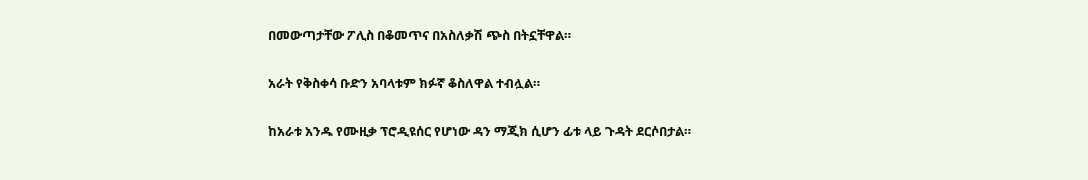በመውጣታቸው ፖሊስ በቆመጥና በአስለቃሽ ጭስ በትኗቸዋል።

አራት የቅስቀሳ ቡድን አባላቱም ክፉኛ ቆስለዋል ተብሏል።

ከአራቱ አንዱ የሙዚቃ ፕሮዲዩሰር የሆነው ዳን ማጂክ ሲሆን ፊቱ ላይ ጉዳት ደርሶበታል።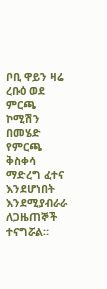ቦቢ ዋይን ዛሬ ረቡዕ ወደ ምርጫ ኮሚሽን በመሄድ የምርጫ ቅስቀሳ ማድረግ ፈተና እንደሆነበት እንደሚያብራራ ለጋዜጠኞች ተናግሯል።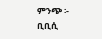ምንጭ ፡- ቢቢሲ